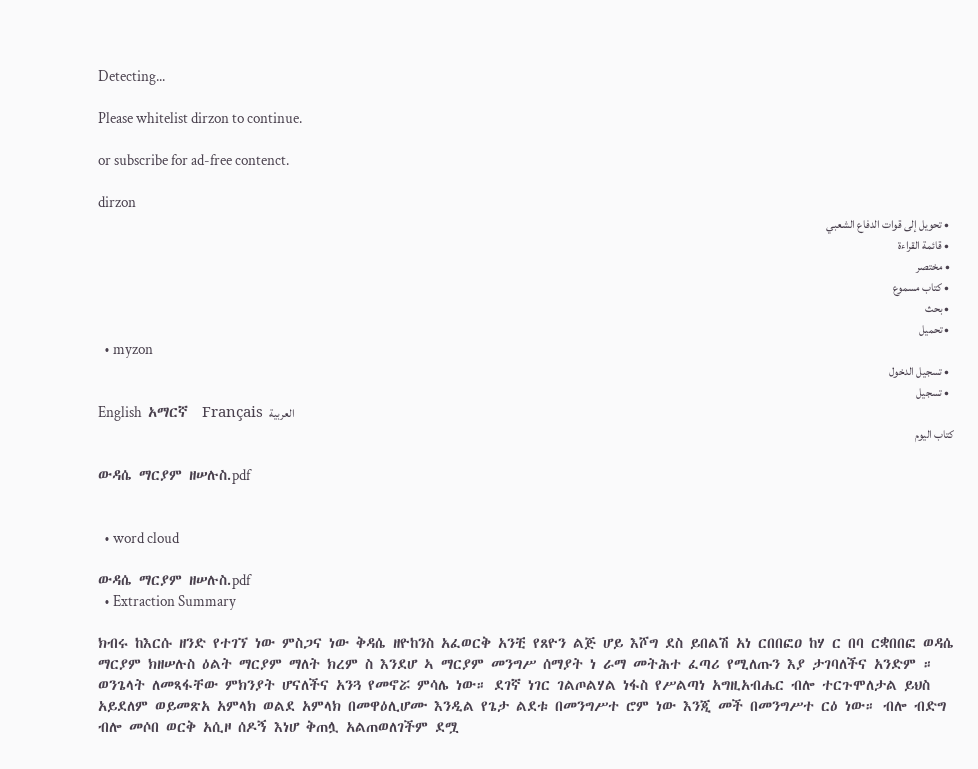Detecting...

Please whitelist dirzon to continue.

or subscribe for ad-free contenct.

dirzon
  • تحويل إلى قوات الدفاع الشعبي
  • قائمة القراءة
  • مختصر
  • كتاب مسموع
  • بحث
  • تحميل
  • myzon
  • تسجيل الدخول
  • تسجيل
English  አማርኛ  Français  العربية
كتاب اليوم

ውዳሴ ማርያም ዘሠሉስ.pdf


  • word cloud

ውዳሴ ማርያም ዘሠሉስ.pdf
  • Extraction Summary

ክብሩ ከእርሱ ዘንድ የተገኘ ነው ምስጋና ነው ቅዳሴ ዘዮከንስ አፈወርቅ አንቺ የጸዮን ልጅ ሆይ እሾግ ደስ ይበልሽ አነ ርበበፎዐ ከሃ ር በባ ርቋበበፎ ወዳሴ ማርያም ክዘሠሉስ ዕልት ማርያም ማለት ክረም ስ እንደሆ ኣ ማርያም መንግሥ ሰማያት ነ ራማ መትሕተ ፈጣሪ የሚለጡን እያ ታገባለችና አንድም ። ወንጌላት ለመጻፋቸው ምክንያት ሆናለችና አንጓ የመኖሯ ምሳሌ ነው። ደገኛ ነገር ገልጦልሃል ነፋስ የሥልጣነ አግዚአብሔር ብሎ ተርጉሞለታል ይህስ አይደለም ወይመጽአ አምላክ ወልደ አምላክ በመዋዕሊሆሙ እንዲል የጌታ ልደቱ በመንግሥተ ሮም ነው እንጂ መች በመንግሥተ ርዕ ነው። ብሎ ብድግ ብሎ መሶበ ወርቅ አሲዞ ሰዶኝ እነሆ ቅጠሏ አልጠወለገችም ደሟ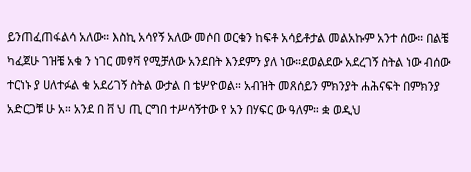ይንጠፈጠፋልሳ አለው። እስኪ አሳየኝ አለው መሶበ ወርቁን ከፍቶ አሳይቶታል መልአኩም አንተ ሰው። በልቼ ካፈጀሁ ገዝቼ አቁ ን ነገር መፃቫ የሚቻለው አንደበት እንደምን ያለ ነው።ደወልደው አደረገኝ ስትል ነው ብሰው ተርነኑ ያ ሀለተፉል ቁ አደሪገኝ ስትል ውታል በ ቴሦዮወል። አብዝት መጸሰይን ምክንያት ሐሕናፍት በምክንያ አድርጋቹ ሁ አ። አንደ በ ቨ ህ ጢ ርግበ ተሥሳኝተው የ አን በሃፍር ው ዓለም። ቋ ወዲህ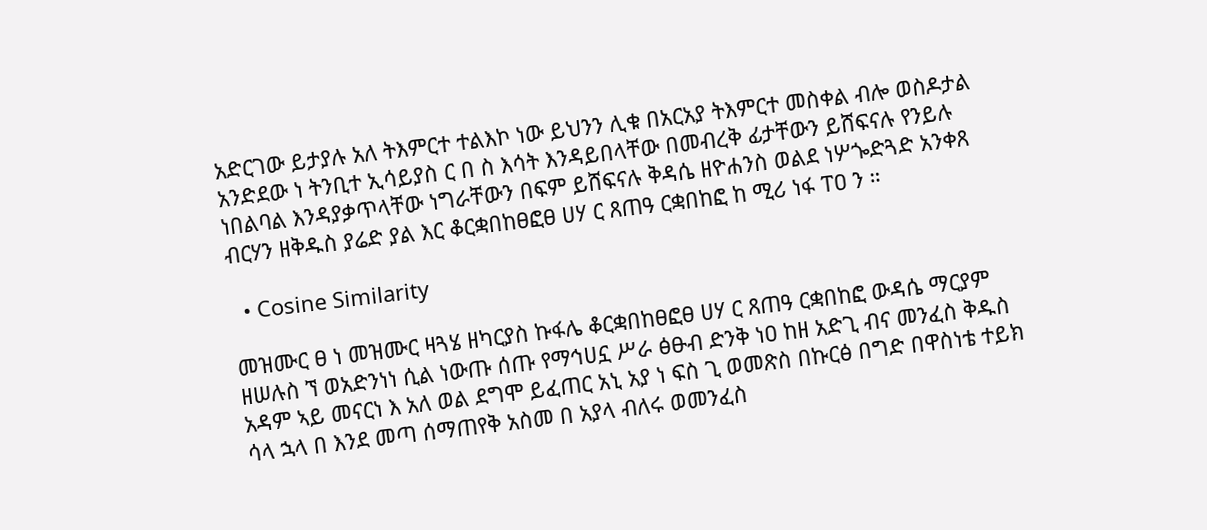አድርገው ይታያሉ አለ ትእምርተ ተልእኮ ነው ይህንን ሊቁ በአርአያ ትእምርተ መስቀል ብሎ ወስዶታል አንድደው ነ ትንቢተ ኢሳይያስ ር በ ስ እሳት እንዳይበላቸው በመብረቅ ፊታቸውን ይሸፍናሉ የንይሉ ነበልባል እንዳያቃጥላቸው ነግራቸውን በፍም ይሸፍናሉ ቅዳሴ ዘዮሐንስ ወልደ ነሦጐድጓድ አንቀጸ ብርሃን ዘቅዱስ ያሬድ ያል እር ቆርቋበከፀፎፀ ሀሃ ር ጸጠዓ ርቋበከፎ ከ ሚሪ ነፋ ፐዐ ን ።

  • Cosine Similarity

መዝሙር ፀ ነ መዝሙር ዛጓሄ ዘካርያስ ኩፋሌ ቆርቋበከፀፎፀ ሀሃ ር ጸጠዓ ርቋበከፎ ውዳሴ ማርያም ዘሠሉስ ኘ ወአድንነነ ሲል ነውጡ ሰጡ የማኅሀኗ ሥራ ፅፁብ ድንቅ ነዐ ከዘ አድጊ ብና መንፈስ ቅዱስ አዳም ኣይ መናርነ እ አለ ወል ደግሞ ይፈጠር አኒ አያ ነ ፍስ ጊ ወመጽስ በኩርፅ በግድ በዋስነቴ ተይክ ሳላ ኋላ በ እንደ መጣ ሰማጠየቅ አስመ በ አያላ ብለሩ ወመንፈስ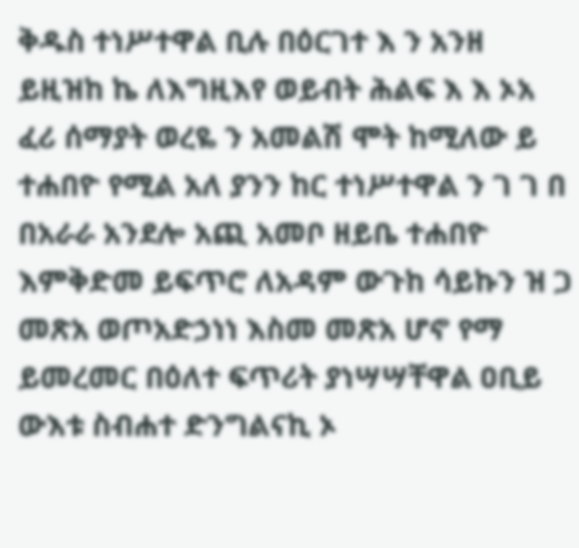ቅዱስ ተነሥተዋል ቢሉ በዕርገተ እ ን አንዘ ይዚዝከ ኬ ለእግዚእየ ወይብት ሕልፍ እ እ ኦአ ፈሪ ሰማያት ወረዬ ን አመልሽ ሞት ከሚለው ይ ተሐበዮ የሚል አለ ያንን ከር ተነሥተዋል ን ገ ገ በ በአራራ አንደሎ አጪ አመቦ ዘይቤ ተሐበዮ እምቅድመ ይፍጥሮ ለአዳም ውጉከ ሳይኩን ዝ ጋ መጽአ ወጦአድኃነነ እስመ መጽአ ሆኖ የማ ይመረመር በዕለተ ፍጥሪት ያነሣሣቸዋል ዐቢይ ውእቱ ስብሐተ ድንግልናኪ ኦ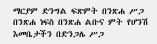ማርያም ድንግል ፍጽምት በንጽሐ ሥጋ በንጽሐ ነፍስ በንጽሐ ልቡና ምት የሆንሽ እመቤታችን በድንጋሌ ሥጋ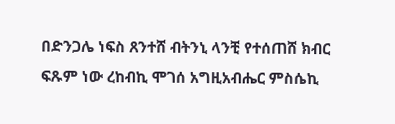በድንጋሌ ነፍስ ጸንተሸ ብትንኒ ላንቺ የተሰጠሸ ክብር ፍጹም ነው ረከብኪ ሞገሰ አግዚአብሔር ምስሴኪ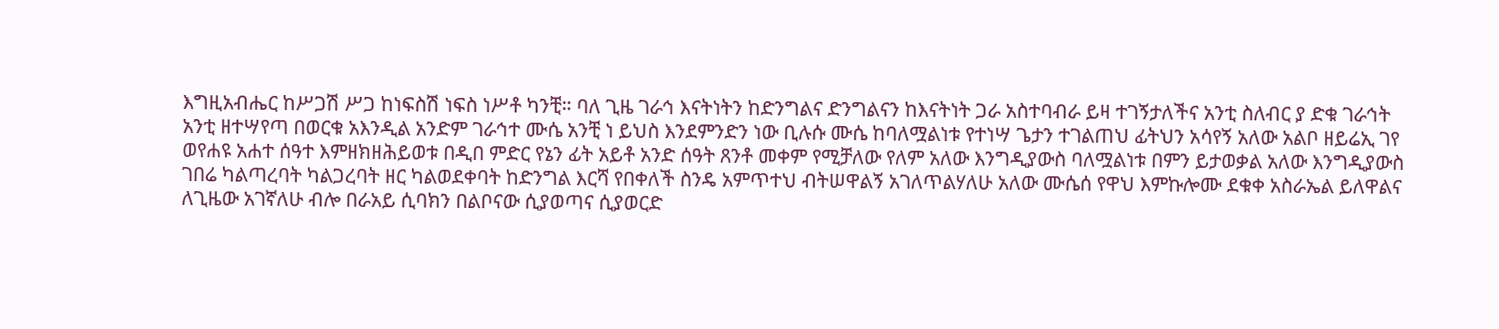እግዚአብሔር ከሥጋሽ ሥጋ ከነፍስሽ ነፍስ ነሥቶ ካንቺ። ባለ ጊዜ ገራኅ እናትነትን ከድንግልና ድንግልናን ከእናትነት ጋራ አስተባብራ ይዛ ተገኝታለችና አንቲ ስለብር ያ ድቁ ገራኅት አንቲ ዘተሣየጣ በወርቁ አእንዲል አንድም ገራኅተ ሙሴ አንቺ ነ ይህስ እንደምንድን ነው ቢሉሱ ሙሴ ከባለሟልነቱ የተነሣ ጌታን ተገልጠህ ፊትህን አሳየኝ አለው አልቦ ዘይሬኢ ገየ ወየሐዩ አሐተ ሰዓተ እምዘክዘሕይወቱ በዲበ ምድር የኔን ፊት አይቶ አንድ ሰዓት ጸንቶ መቀም የሚቻለው የለም አለው እንግዲያውስ ባለሟልነቱ በምን ይታወቃል አለው እንግዲያውስ ገበሬ ካልጣረባት ካልጋረባት ዘር ካልወደቀባት ከድንግል እርሻ የበቀለች ስንዴ አምጥተህ ብትሠዋልኝ አገለጥልሃለሁ አለው ሙሴሰ የዋህ እምኩሎሙ ደቁቀ አስራኤል ይለዋልና ለጊዜው አገኛለሁ ብሎ በራአይ ሲባክን በልቦናው ሲያወጣና ሲያወርድ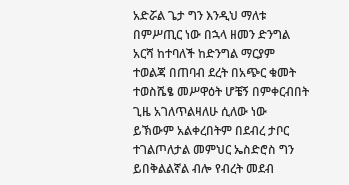አድሯል ጌታ ግን እንዲህ ማለቱ በምሥጢር ነው በኋላ ዘመን ድንግል አርሻ ከተባለች ከድንግል ማርያም ተወልጃ በጠባብ ደረት በአጭር ቁመት ተወስሼፄ መሥዋዕት ሆቼኝ በምቀርብበት ጊዜ አገለጥልዛለሁ ሲለው ነው ይኽውም አልቀረበትም በደብረ ታቦር ተገልጦለታል መምህር ኤስድሮስ ግን ይበቅልልኛል ብሎ የብረት መደብ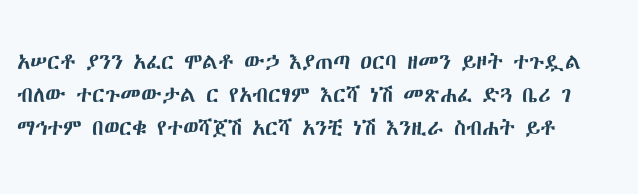አሠርቶ ያንን አፈር ሞልቶ ውኃ እያጠጣ ዐርባ ዘመን ይዞት ተጉዷል ብለው ተርጉመውታል ር የአብርፃም እርሻ ነሽ መጽሐፈ ድጓ ቤሪ ገ ማኅተም በወርቁ የተወሻጀሽ አርሻ አንቺ ነሽ እንዚራ ስብሐት ይቶ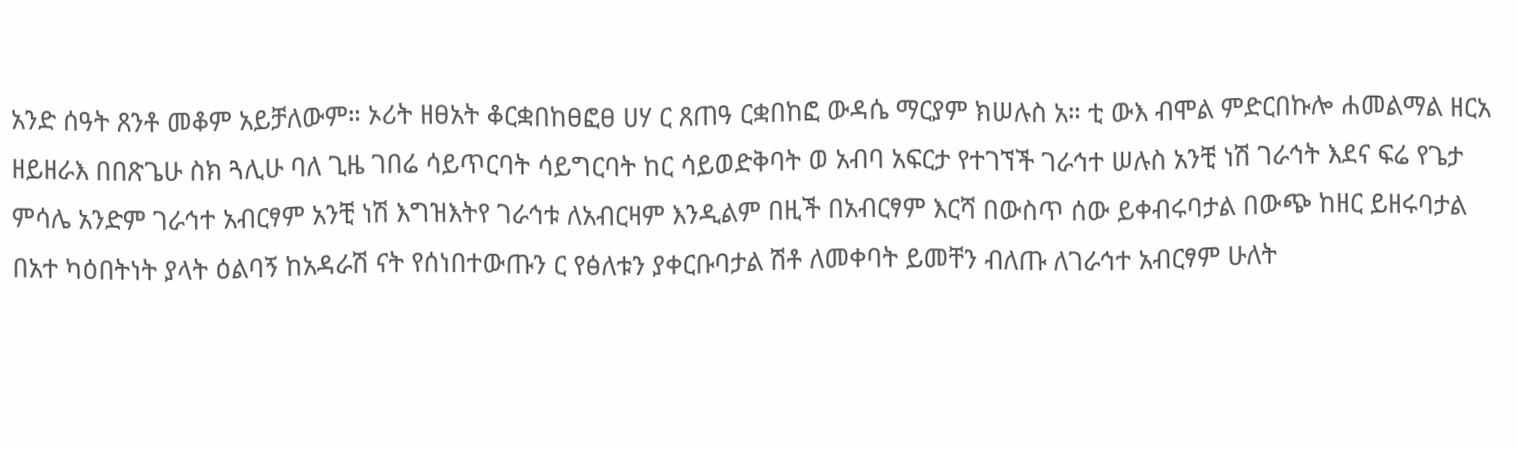አንድ ሰዓት ጸንቶ መቆም አይቻለውም። ኦሪት ዘፀአት ቆርቋበከፀፎፀ ሀሃ ር ጸጠዓ ርቋበከፎ ውዳሴ ማርያም ክሠሉስ አ። ቲ ውእ ብሞል ምድርበኩሎ ሐመልማል ዘርአ ዘይዘራእ በበጽጌሁ ስክ ጓሊሁ ባለ ጊዜ ገበሬ ሳይጥርባት ሳይግርባት ከር ሳይወድቅባት ወ አብባ አፍርታ የተገኘች ገራኅተ ሠሉስ አንቺ ነሽ ገራኅት እደና ፍሬ የጌታ ምሳሌ አንድም ገራኅተ አብርፃም አንቺ ነሽ እግዝእትየ ገራኅቱ ለአብርዛም እንዲልም በዚች በአብርፃም እርሻ በውስጥ ሰው ይቀብሩባታል በውጭ ከዘር ይዘሩባታል በአተ ካዕበትነት ያላት ዕልባኝ ከአዳራሽ ናት የሰነበተውጡን ር የፅለቱን ያቀርቡባታል ሽቶ ለመቀባት ይመቸን ብለጡ ለገራኅተ አብርፃም ሁለት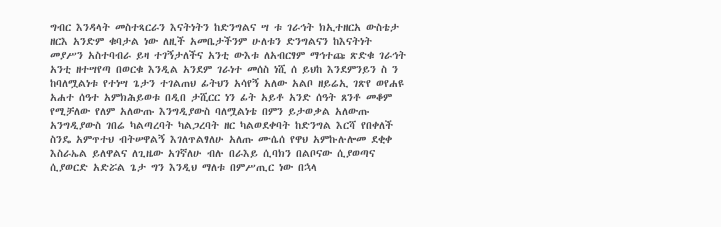ግብር እንዳላት መስተጻርራን እናትነትን ከድንግልና ሣ ቱ ገራኅት ክኢተዘርአ ውስቴታ ዘርእ አንድም ቁባታል ነው ለዚች አመቤታችንም ሁለቱን ድንግልናን ከእናትነት መያሥን አስተባብራ ይዛ ተገኝታለችና አንቲ ውእቱ ለአብርፃም ማኅተጩ ጽድቁ ገራኅት አንቲ ዘተሣየጣ በወርቁ እንዲል አንደም ገራነተ መሰስ ነሺ ሰ ይህከ እንደምንይን ስ ን ከባለሟልነቱ የተነሣ ጌታን ተገልጠህ ፊትህን አሳየኝ አለው አልቦ ዘይሬኢ ገጽየ ወየሐዩ አሐተ ሰዓተ አምክሕይወቱ በዲበ ታሺርር ነን ፊት አይቶ አንድ ሰዓት ጸንቶ መቆም የሚቻለው የለም አለውጡ እንግዲያውስ ባለሟልነቴ በምን ይታወቃል አለውጡ አንግዲያውስ ገበሬ ካልጣረባት ካልጋረባት ዘር ካልወደቀባት ከድንግል እርሻ የበቀለች ስንዴ አምጥተህ ብትሠዋልኝ እገለጥልፃለሁ አለጡ ሙሴሰ የዋህ አምኩሉሎመ ደቂቀ እስራኤል ይለዋልና ለጊዜው አገኛለሁ ብሉ በራእይ ሲባክን በልቦናው ሲያወጣና ሲያወርድ አድሯል ጌታ ግን እንዲህ ማለቱ በምሥጢር ነው በኋላ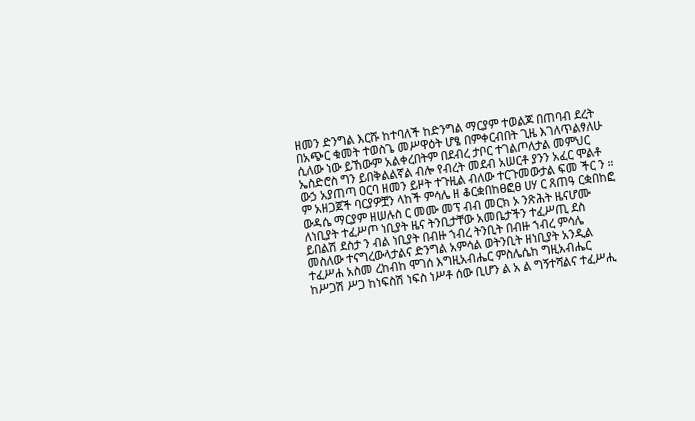ዘመን ድንግል እርሹ ከተባለች ከድንግል ማርያም ተወልጆ በጠባብ ደረት በአጭር ቁመት ተወስጌ መሥዋዕት ሆፄ በምቀርብበት ጊዜ እገለጥልፃለሁ ሲለው ነው ይኸውም አልቀረበትም በደብረ ታቦር ተገልጦለታል መምህር ኤስድሮስ ግን ይበቅልልኛል ብሎ የብረት መደብ አሠርቶ ያንን አፈር ሞልቶ ውኃ አያጠጣ ዐርባ ዘመን ይዞት ተጉዚል ብለው ተርጉመውታል ፍመ ችር ን ። ም አዘጋጀች ባርያዎቿን ላከች ምሳሌ ዘ ቆርቋበከፀፎፀ ሀሃ ር ጸጠዓ ርቋበከፎ ውዳሴ ማርያም ዘሠሉስ ር መሙ መፕ ብብ መርክ ኦ ንጽሕት ዜናሆሙ ለነቢያት ተፈሥጦ ነቢያት ዜና ትንቢታቸው አመቤታችን ተፈሥጢ ደስ ይበልሽ ደስታ ን ብል ነቢያት በብዙ ኀብረ ትንቢት በብዙ ኀብረ ምሳሌ መስለው ተናግረውላታልና ድንግል አምሳል ወትንቢት ዘነቢያት አንዲል ተፈሥሐ አስመ ረከብከ ሞገሰ እግዚአብሔር ምስሌሴከ ግዚአብሔር ከሥጋሽ ሥጋ ከነፍስሽ ነፍስ ነሥቶ ሰው ቢሆን ል አ ል ግኝተሻልና ተፈሥሒ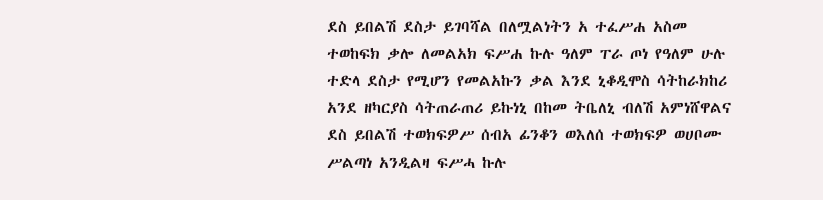ደስ ይበልሽ ደስታ ይገባሻል በለሟልነትን አ ተፈሥሐ አስመ ተወከፍክ ቃሎ ለመልአክ ፍሥሐ ኩሉ ዓለም ፐራ ጦነ የዓለም ሁሉ ተድላ ደስታ የሚሆን የመልአኩን ቃል እንደ ኒቆዲሞስ ሳትከራክከሪ አንደ ዘካርያስ ሳትጠራጠሪ ይኩነኒ በከመ ትቤለኒ ብለሽ አምነሸዋልና ደስ ይበልሽ ተወክፍዎሥ ሰብአ ፊንቆን ወእለሰ ተወክፍዎ ወሀቦሙ ሥልጣነ አንዲልዛ ፍሥሓ ኩሉ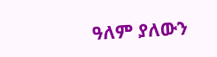ዓለም ያለውን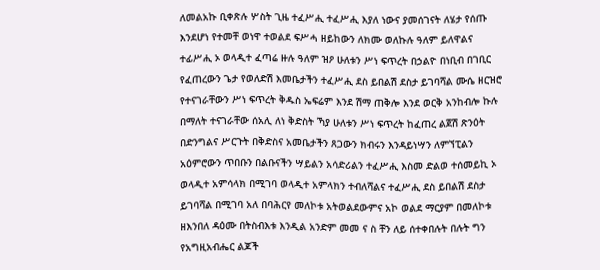ለመልአኩ ቢቀጽሉ ሦስት ጊዜ ተፈሥሒ ተፈሥሒ እያለ ነውና ያመሰገናት ለሄታ የሰጡ እንደሆነ የተመቸ ወነዋ ተወልደ ፍሥሓ ዘይከውን ለክሙ ወለኩሉ ዓለም ይለዋልና ተፊሥሒ ኦ ወላዲተ ፈጣሬ ዙሉ ዓለም ዝዖ ሁለቱን ሥነ ፍጥረት በኃልዮ በነቢብ በገቢር የፈጠረውን ጌታ የወለድሽ እመቤታችን ተፈሥሒ ደስ ይበልሽ ደስታ ይገባሻል ሙሴ ዘርዝሮ የተናገራቸውን ሥነ ፍጥረት ቅዱስ ኤፍሬም እንደ ሽማ ጠቅሎ እንደ ወርቅ አንከብሎ ኩሉ በማለት ተናገራቸው ሰአሊ ለነ ቅድስት ኻያ ሁለቱን ሥነ ፍጥረት ከፈጠረ ልጀሽ ጽንዕት በድንግልና ሥርጉት በቅድስና አመቤታችን ጸጋውን ክብሩን እንዳይነሣን ለምኘፒልን አዕምሮውን ጥበቡን በልቡናችን ሣይልን አሳድሪልን ተፈሥሒ እስመ ድልወ ተሰመይኪ ኦ ወላዲተ አምሳላክ በሚገባ ወላዲተ አምላክን ተብለሻልና ተፈሥሒ ደስ ይበልሽ ደስታ ይገባሻል በሚገባ አለ በባሕርየ መለኮቱ አትወልደውምና አኮ ወልደ ማርያም በመለኮቱ ዘእንበለ ዳዕሙ በትስብእቱ እንዲል አንድም መመ ና ስ ቸን ለይ ሰተቀበሉት በሉት ግን የአግዚአብሔር ልጆች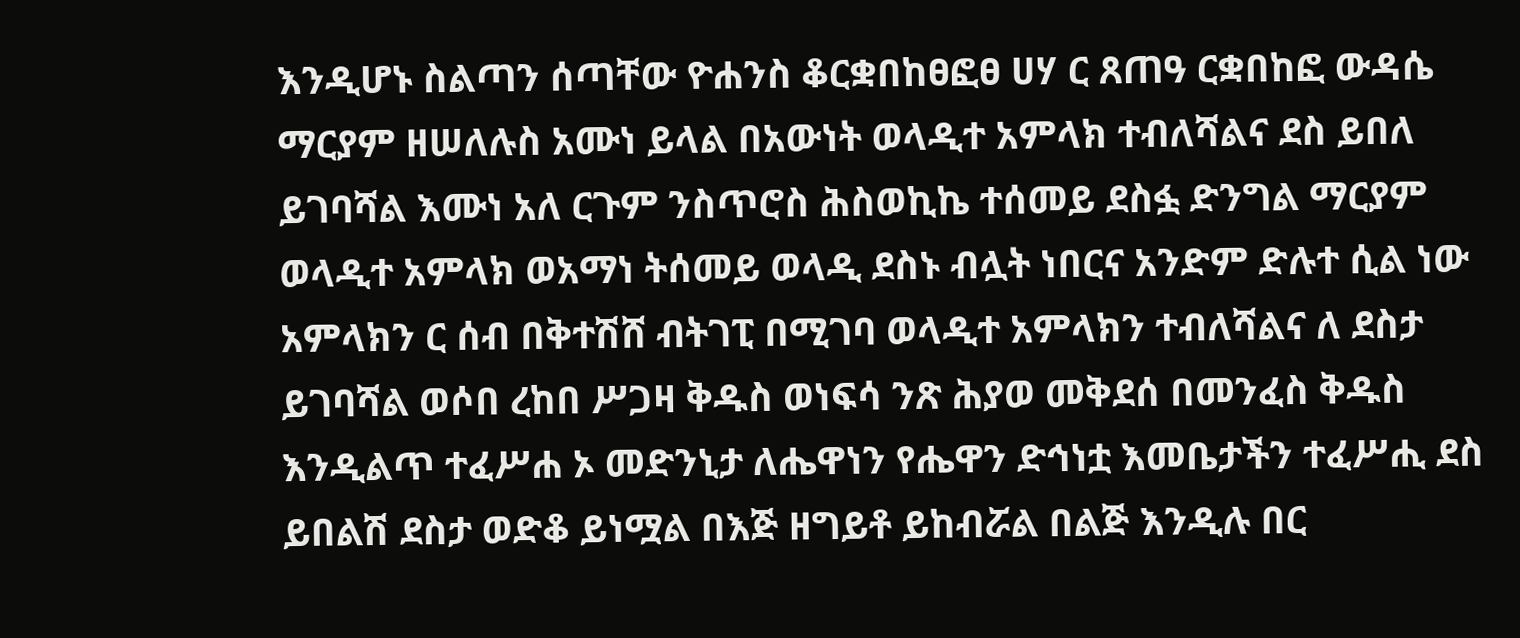እንዲሆኑ ስልጣን ሰጣቸው ዮሐንስ ቆርቋበከፀፎፀ ሀሃ ር ጸጠዓ ርቋበከፎ ውዳሴ ማርያም ዘሠለሉስ አሙነ ይላል በአውነት ወላዲተ አምላክ ተብለሻልና ደስ ይበለ ይገባሻል እሙነ አለ ርጉም ንስጥሮስ ሕስወኪኬ ተሰመይ ደስፏ ድንግል ማርያም ወላዲተ አምላክ ወአማነ ትሰመይ ወላዲ ደስኑ ብሏት ነበርና አንድም ድሉተ ሲል ነው አምላክን ር ሰብ በቅተሽሸ ብትገፒ በሚገባ ወላዲተ አምላክን ተብለሻልና ለ ደስታ ይገባሻል ወሶበ ረከበ ሥጋዛ ቅዱስ ወነፍሳ ንጽ ሕያወ መቅደሰ በመንፈስ ቅዱስ እንዲልጥ ተፈሥሐ ኦ መድንኒታ ለሔዋነን የሔዋን ድኅነቷ እመቤታችን ተፈሥሒ ደስ ይበልሽ ደስታ ወድቆ ይነሟል በእጅ ዘግይቶ ይከብሯል በልጅ እንዲሉ በር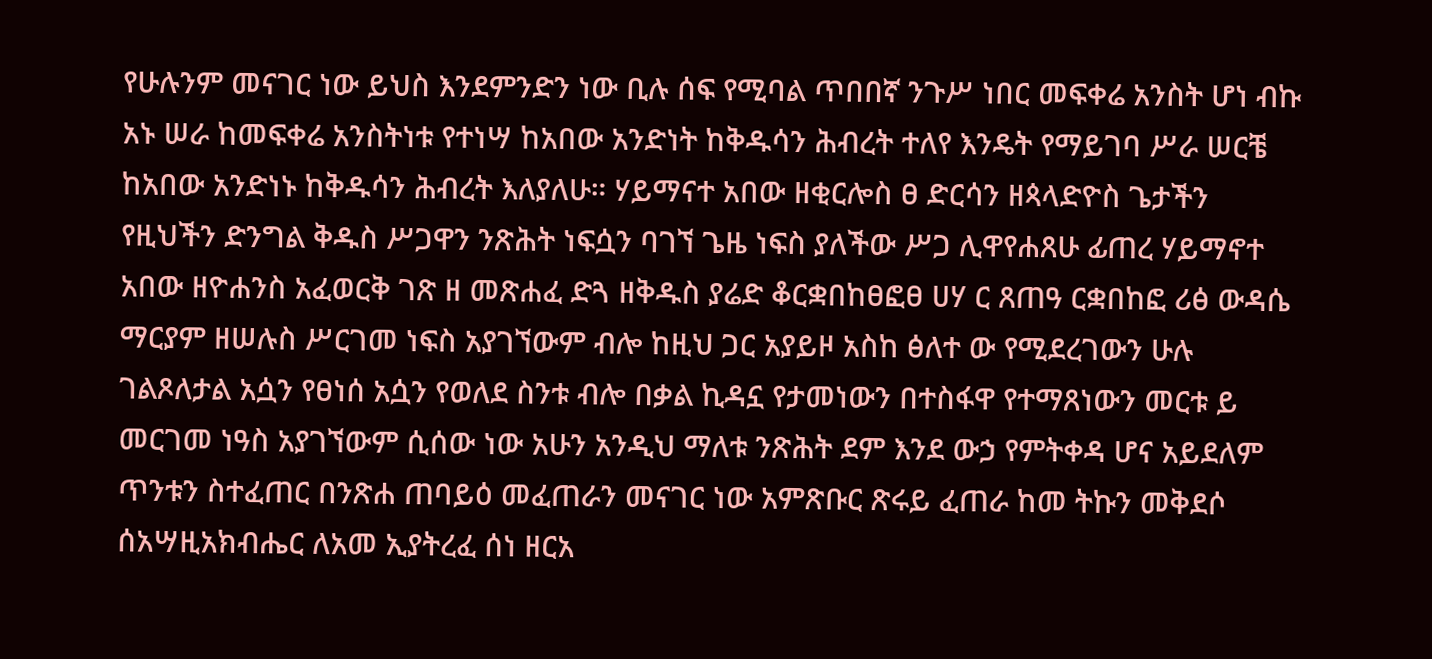የሁሉንም መናገር ነው ይህስ እንደምንድን ነው ቢሉ ሰፍ የሚባል ጥበበኛ ንጉሥ ነበር መፍቀሬ አንስት ሆነ ብኩ አኑ ሠራ ከመፍቀሬ አንስትነቱ የተነሣ ከአበው አንድነት ከቅዱሳን ሕብረት ተለየ እንዴት የማይገባ ሥራ ሠርቼ ከአበው አንድነኑ ከቅዱሳን ሕብረት እለያለሁ። ሃይማናተ አበው ዘቂርሎስ ፀ ድርሳን ዘጳላድዮስ ጌታችን የዚህችን ድንግል ቅዱስ ሥጋዋን ንጽሕት ነፍሷን ባገኘ ጌዜ ነፍስ ያለችው ሥጋ ሊዋየሐጸሁ ፊጠረ ሃይማኖተ አበው ዘዮሐንስ አፈወርቅ ገጽ ዘ መጽሐፈ ድጓ ዘቅዱስ ያሬድ ቆርቋበከፀፎፀ ሀሃ ር ጸጠዓ ርቋበከፎ ሪፅ ውዳሴ ማርያም ዘሠሉስ ሥርገመ ነፍስ አያገኘውም ብሎ ከዚህ ጋር አያይዞ አስከ ፅለተ ው የሚደረገውን ሁሉ ገልጾለታል አሷን የፀነሰ አሷን የወለደ ስንቱ ብሎ በቃል ኪዳኗ የታመነውን በተስፋዋ የተማጸነውን መርቱ ይ መርገመ ነዓስ አያገኘውም ሲሰው ነው አሁን አንዲህ ማለቱ ንጽሕት ደም እንደ ውኃ የምትቀዳ ሆና አይደለም ጥንቱን ስተፈጠር በንጽሐ ጠባይዕ መፈጠራን መናገር ነው አምጽቡር ጽሩይ ፈጠራ ከመ ትኩን መቅደሶ ሰአሣዚአክብሔር ለአመ ኢያትረፈ ሰነ ዘርአ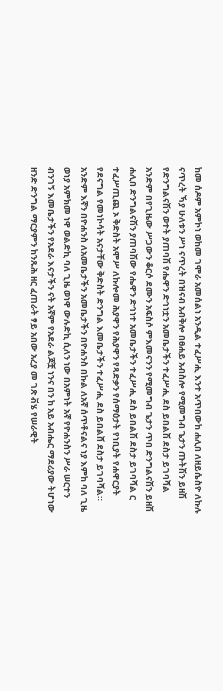ከመ ሰዶም አምኮነ ወከመ ገሞራ አመሰልነ አንዲል ተፈሥሒ እንተ አጥበውከ ሐሊበ ለዘይሴስዮ ለኩሉ ናጥረት ኻያ ሁለቱን ሥነ ናጥረት በዝናብ አብቅሎ በፀሐይ አብስሎ የሚመግብ ጌታን ጡትሽን ይዘሽ የድንግልናሽን ወተት ያጠባሽ የሔዋን ድኅነቷን አመቤታችን ተፈሥሒ ደስ ይበልሽ ደስታ ይገባሻል አንድም በየጊዜው ሥጋውን ቆርሶ ደሙን አፍስሶ ምእመናንን የሚመግብ ጌታን ጥበ ድንግልናሽን ይዘሽ ሐሊበ ድንግልናሽን ያጠባሽው የሔዋን ድኅነተ አመቤታችን ተፈሥሒ ደስ ይበልሽ ደስታ ይገባሻል ር ተፈሥጢጪ ኦ ቅድስት አሞሥ ለኩሎመ ሕያዋን የሕያዋን የጻድቃን የሰማዕታት የነቢያት የሐዋርያት የደናግል የመነኮሳት አናታቸው ቅድስት ድንግል እመቤታችን ተፈሥሒ ደስ ይበልሸ ደስታ ይገባሻል። አንድም እኛን በዮሐንስ ለአመቤታችን አመቤታችን በዮሐንስ በኩል ለአኛ ሰጥቶናልና ነያ እምከ ባለ ጊዜ ወነያ አምክመ ነዋ ወልድኪ ባለ ጊዜ ወነዋ ውሉድኪ ሲለን ነው በአምነት አኛ የዮሐንስን ሥራ ሠርተን ብንገኝ እመቤታችን የአደራ እናታችን ናት አኛም የአደራ ልጆቿ ነንና በን ከ አይ አብሔር ማደሪያው ትሆነው ዘንድ ድንግል ማርያምን ከንጹሕ ዘር ፈጠራት ፃይ አበው አረያ መ ገጽ ቭሄ የሠራዊት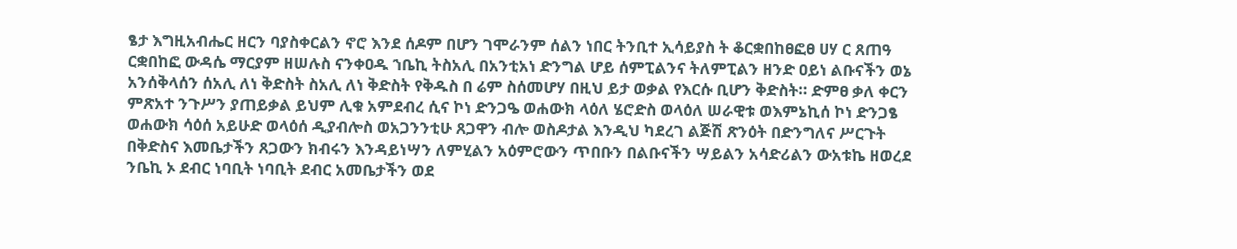ፄታ እግዚአብሔር ዘርን ባያስቀርልን ኖሮ እንደ ሰዶም በሆን ገሞራንም ሰልን ነበር ትንቢተ ኢሳይያስ ት ቆርቋበከፀፎፀ ሀሃ ር ጸጠዓ ርቋበከፎ ውዳሴ ማርያም ዘሠሉስ ናንቀዐዱ ኀቤኪ ትስአሊ በአንቲአነ ድንግል ሆይ ሰምፒልንና ትለምፒልን ዘንድ ዐይነ ልቡናችን ወኔ አንሰቅላሰን ሰአሊ ለነ ቅድስት ስአሊ ለነ ቅድስት የቅዱስ በ ሬም ስሰመሆሃ በዚህ ይታ ወቃል የእርሱ ቢሆን ቅድስት። ድምፀ ቃለ ቀርን ምጽአተ ንጉሥን ያጠይቃል ይህም ሊቁ አምደብረ ሲና ኮነ ድንጋዔ ወሐውክ ላዕለ ሄሮድስ ወላዕለ ሠራዊቱ ወእምኔኪሰ ኮነ ድንጋፄ ወሐውክ ሳዕሰ አይሁድ ወላዕሰ ዲያብሎስ ወአጋንንቲሁ ጸጋዋን ብሎ ወስዶታል እንዲህ ካደረገ ልጅሽ ጽንዕት በድንግለና ሥርጉት በቅድስና እመቤታችን ጸጋውን ክብሩን እንዳይነሣን ለምሂልን አዕምሮውን ጥበቡን በልቡናችን ሣይልን አሳድሪልን ውአቱኬ ዘወረደ ንቤኪ ኦ ደብር ነባቢት ነባቢት ደብር አመቤታችን ወደ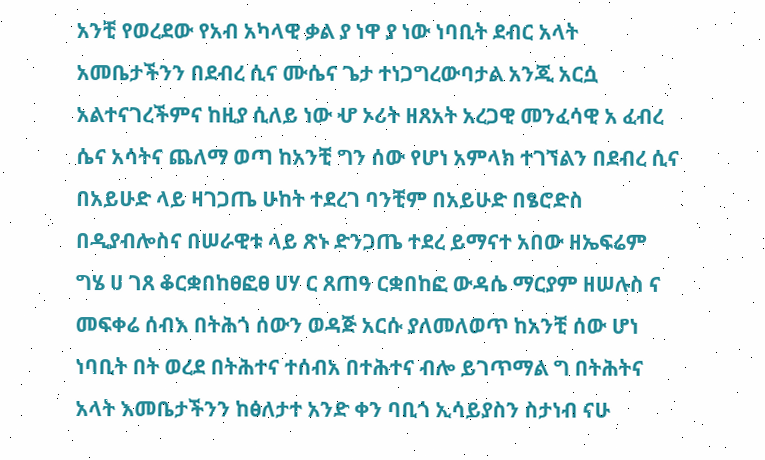አንቺ የወረደው የአብ አካላዊ ቃል ያ ነዋ ያ ነው ነባቢት ደብር አላት አመቤታችንን በደብረ ሲና ሙሴና ጌታ ተነጋግረውባታል አንጂ አርሷ አልተናገረችምና ከዚያ ሲለይ ነው ሇ ኦሪት ዘጸአት አረጋዊ መንፈሳዊ አ ፈብረ ሴና አሳትና ጨለማ ወጣ ከአንቺ ግን ሰው የሆነ አምላክ ተገኘልን በደብረ ሲና በአይሁድ ላይ ዛገጋጤ ሁከት ተደረገ ባንቺም በአይሁድ በፄሮድስ በዲያብሎስና በሠራዊቱ ላይ ጽኑ ድንጋጤ ተደረ ይማናተ አበው ዘኤፍሬም ግሄ ሀ ገጸ ቆርቋበከፀፎፀ ሀሃ ር ጸጠዓ ርቋበከፎ ውዳሴ ማርያም ዘሠሉስ ና መፍቀሬ ሰብእ በትሕጎ ሰውን ወዳጅ አርሱ ያለመለወጥ ከአንቺ ሰው ሆነ ነባቢት በት ወረደ በትሕተና ተሰብአ በተሕተና ብሎ ይገጥማል ግ በትሕትና አላት እመቤታችንን ከፅለታተ አንድ ቀን ባቢጎ ኢሳይያስን ስታነብ ናሁ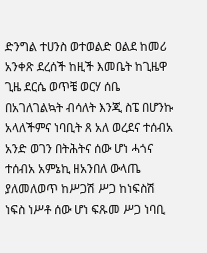ድንግል ተሀንስ ወተወልድ ዐልደ ከመሪ አንቀጽ ደረሰች ከዚች እመቤት ከጊዜዋ ጊዜ ደርሴ ወጥቼ ወርሃ ሰቤ በአገለገልኳት ብሳለት እንጂ ስፔ በሆንኩ አላለችምና ነባቢት ጸ አለ ወረደና ተሰብአ አንድ ወገን በትሕትና ሰው ሆነ ሓጎና ተሰብአ አምኔኪ ዘአንበለ ውላጤ ያለመለወጥ ከሥጋሽ ሥጋ ከነፍስሽ ነፍስ ነሥቶ ሰው ሆነ ፍጹመ ሥጋ ነባቢ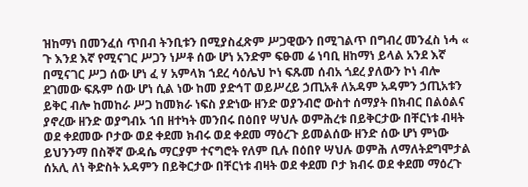ዝከማነ በመንፈሰ ጥበብ ትንቢቱን በሚያስፈጽም ሥጋዊውን በሚገልጥ በግብረ መንፈስ ነሓ « ጉ እንደ እኛ የሚናገር ሥጋን ነሥቶ ሰው ሆነ አንድም ፍፁመ ሬ ነባቢ ዘከማነ ይላል አንደ እኛ በሚናገር ሥጋ ሰው ሆነ ፈ ሃ አምላክ ኀደረ ሳዕሌህ ኮነ ፍጹመ ሰብአ ጎደረ ያለውን ኮነ ብሎ ደገመው ፍጹም ሰው ሆነ ሲል ነው ከመ ያድኅፐ ወይሥረይ ኃጢአቶ ለአዳም አዳምን ኃጢአቱን ይቅር ብሎ ከመከራ ሥጋ ከመክራ ነፍስ ያድነው ዘንድ ወያንብሮ ውስተ ሰማያት በክብር በልዕልና ያኖረው ዘንድ ወያግብኦ ኀበ ዘተካት መንበሩ በዕበየ ሣህሉ ወምሕረቱ በይቅርታው በቸርነቱ ብዛት ወደ ቀደመው ቦታው ወደ ቀደመ ክብሩ ወደ ቀደመ ማዕረጉ ይመልሰው ዘንድ ሰው ሆነ ምነው ይህንንማ በስኞኛ ውዳሴ ማርያም ተናግሮት የለም ቢሉ በዕበየ ሣህሉ ወምሕ ለማለትደግሞታል ሰአሊ ለነ ቅድስት አዳምን በይቅርታው በቸርነቱ ብዛት ወደ ቀደመ ቦታ ክብሩ ወደ ቀደመ ማዕረጉ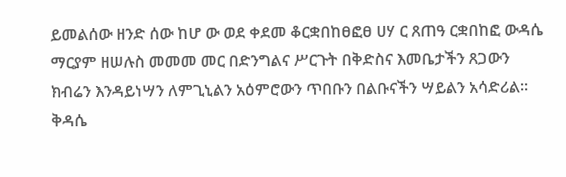ይመልሰው ዘንድ ሰው ከሆ ው ወደ ቀደመ ቆርቋበከፀፎፀ ሀሃ ር ጸጠዓ ርቋበከፎ ውዳሴ ማርያም ዘሠሉስ መመመ መር በድንግልና ሥርጉት በቅድስና እመቤታችን ጸጋውን ክብሬን እንዳይነሣን ለምጊኒልን አዕምሮውን ጥበቡን በልቡናችን ሣይልን አሳድሪል። ቅዳሴ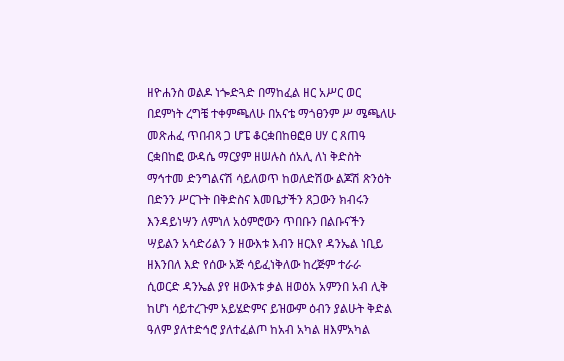ዘዮሐንስ ወልዶ ነጐድጓድ በማከፈል ዘር አሥር ወር በደምነት ረግቼ ተቀምጫለሁ በአናቴ ማጎፀንም ሥ ሜጫለሁ መጽሐፈ ጥበብጻ ጋ ሆፔ ቆርቋበከፀፎፀ ሀሃ ር ጸጠዓ ርቋበከፎ ውዳሴ ማርያም ዘሠሉስ ሰአሊ ለነ ቅድስት ማኅተመ ድንግልናሽ ሳይለወጥ ከወለድሽው ልጆሽ ጽንዕት በድንን ሥርጉት በቅድስና እመቤታችን ጸጋውን ክብሩን እንዳይነሣን ለምነለ አዕምሮውን ጥበቡን በልቡናችን ሣይልን አሳድሪልን ን ዘውእቱ እብን ዘርእየ ዳንኤል ነቢይ ዘእንበለ እድ የሰው አጅ ሳይፈነቅለው ከረጅም ተራራ ሲወርድ ዳንኤል ያየ ዘውእቱ ቃል ዘወዕአ አምንበ አብ ሊቅ ከሆነ ሳይተረጉም አይሄድምና ይዝውም ዕብን ያልሁት ቅድል ዓለም ያለተድኅሮ ያለተፈልጦ ከአብ አካል ዘእምአካል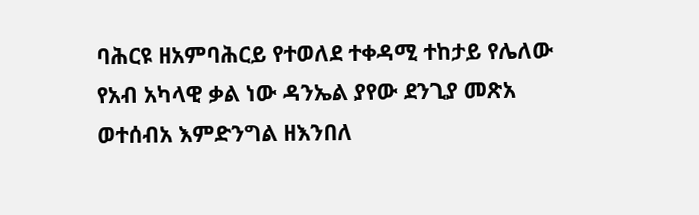ባሕርዩ ዘአምባሕርይ የተወለደ ተቀዳሚ ተከታይ የሌለው የአብ አካላዊ ቃል ነው ዳንኤል ያየው ደንጊያ መጽአ ወተሰብአ እምድንግል ዘእንበለ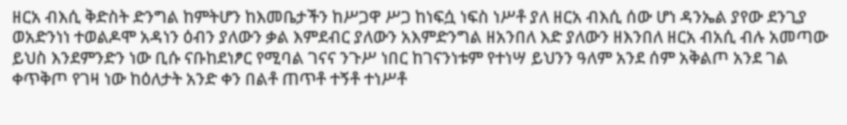ዘርአ ብእሲ ቅድስት ድንግል ከምትሆን ከእመቤታችን ከሥጋዋ ሥጋ ከነፍሷ ነፍስ ነሥቶ ያለ ዘርአ ብእሲ ሰው ሆነ ዳንኤል ያየው ደንጊያ ወአድንነነ ተወልዶሞ አዳነን ዕብን ያለውን ቃል እምደብር ያለውን አእምድንግል ዘአንበለ እድ ያለውን ዘእንበለ ዘርአ ብአሲ ብሉ አመጣው ይህስ እንደምንድን ነው ቢሱ ናቡከደነፆር የሚባል ገናና ንጉሥ ነበር ከገናንነቱም የተነሣ ይህንን ዓለም አንደ ሰም አቅልጦ አንደ ገል ቀጥቅጦ የገዛ ነው ከዕለታት አንድ ቀን በልቶ ጠጥቶ ተኝቶ ተነሥቶ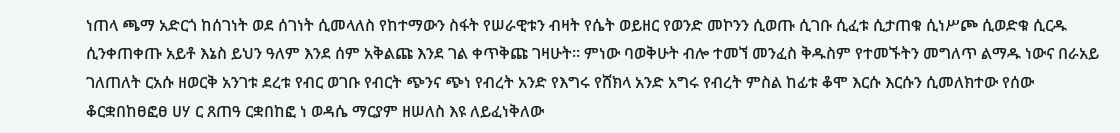ነጠላ ጫማ አድርጎ ከሰገነት ወደ ሰገነት ሲመላለስ የከተማውን ስፋት የሠራዊቱን ብዛት የሴት ወይዘር የወንድ መኮንን ሲወጡ ሲገቡ ሲፈቱ ሲታጠቁ ሲነሥጮ ሲወድቁ ሲርዱ ሲንቀጠቀጡ አይቶ እኔስ ይህን ዓለም እንደ ሰም አቅልጩ እንደ ገል ቀጥቅጩ ገዛሁት። ምነው ባወቅሁት ብሎ ተመኘ መንፈስ ቅዱስም የተመኙትን መግለጥ ልማዱ ነውና በራአይ ገለጠለት ርአሱ ዘወርቅ አንገቱ ደረቱ የብር ወገቡ የብርት ጭንና ጭነ የብረት አንድ የእግሩ የሸክላ አንድ አግሩ የብረት ምስል ከፊቱ ቆሞ እርሱ እርሱን ሲመለክተው የሰው ቆርቋበከፀፎፀ ሀሃ ር ጸጠዓ ርቋበከፎ ነ ወዳሴ ማርያም ዘሠለስ እዩ ለይፈነቅለው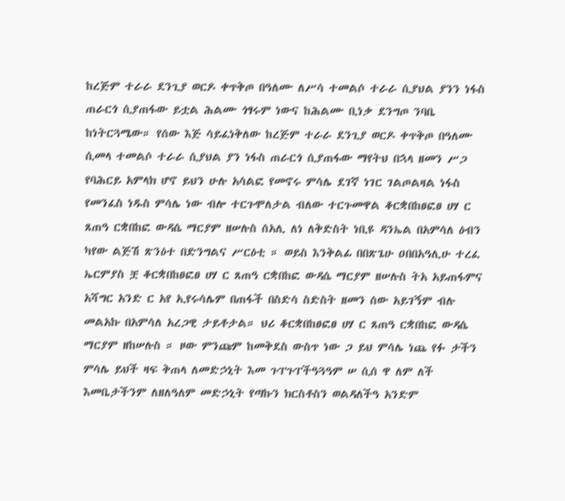ከረጅም ተራራ ደንጊያ ወርዶ ቀጥቅጦ በዓለሙ ለሥሳ ተመልሶ ተራራ ሲያህል ያንን ነፋስ ጠራርጎ ሲያጠፋው ይቷል ሕልሙ ጎፃሩም ነውና ከሕልሙ ቢነቃ ደንግጦ ንባቤ ከነትርጓሜው። የሰው እጅ ሳይፈነቅለው ከረጅም ተራራ ደንጊያ ወርዶ ቀጥቅጦ በዓለሙ ሲመላ ተመልሶ ተራራ ሲያህል ያን ነፋስ ጠራርጎ ሲያጠፋው ማየትህ በኋላ ዘመን ሥጋ የባሕርይ አምላክ ሆኖ ይህን ሁሉ አሳልፎ የመኖሩ ምሳሌ ደገኛ ነገር ገልጦልዛል ነፋስ የመንፈስ ነዱስ ምሳሌ ነው ብሎ ተርጉሞለታል ብለው ተርጉመዋል ቆርቋበከፀፎፀ ሀሃ ር ጸጠዓ ርቋበከፎ ውዳሴ ማርያም ዘሠሉስ ሰአሊ ለነ ለቅድስት ነቢዩ ዳንኤል በአምሳለ ዕብን ካየው ልጅሽ ጽንዕተ በድንግልና ሥርዕቲ ። ወይስ እንቅልፊ በበጽጌሁ ዐበበአዓሊሁ ተረፈ ኤርምያስ ቿ ቆርቋበከፀፎፀ ሀሃ ር ጸጠዓ ርቋበከፎ ውዳሴ ማርያም ዘሠሉስ ትአ አይጠፋምና አሻግር አንድ ር አየ ኢየሩሳሌም በጠፋች በስድሳ ስድስት ዘመን ሰው አይገኝም ብሉ መልአኩ በአምሳለ አረጋዊ ታይቶታል። ህሪ ቆርቋበከፀፎፀ ሀሃ ር ጸጠዓ ርቋበከፎ ውዳሴ ማርያም ዘከሠሉስ ። ዞው ምንጩም ከመቅደስ ውስጥ ነው ጋ ይህ ምሳሌ ነጨ የፉ ታችን ምሳሌ ይህች ዛፍ ቅጠላ ለመድኃኒት እመ ጉፐጉፐችዓጓዓም ሠ ሲሰ ዋ ለም ለች እመቤታችንም ለዘለዓለም መድኃኒት የጣኩን ክርስቶስን ወልዳለችዓ አንድም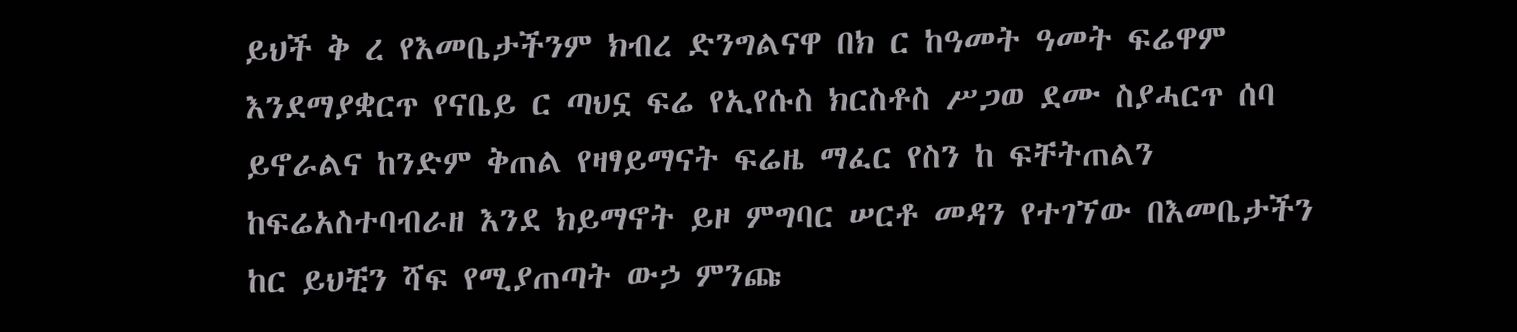ይህች ቅ ረ የእመቤታችንም ክብረ ድንግልናዋ በክ ር ከዓመት ዓመት ፍሬዋም እንደማያቋርጥ የናቤይ ር ጣህኗ ፍሬ የኢየሱስ ክርስቶስ ሥጋወ ደሙ ስያሓርጥ ሰባ ይኖራልና ከንድም ቅጠል የዛፃይማናት ፍሬዜ ማፈር የስን ከ ፍቸትጠልን ከፍሬአስተባብራዘ እንደ ክይማኖት ይዞ ምግባር ሠርቶ መዳን የተገኘው በእመቤታችን ከር ይህቺን ሻፍ የሚያጠጣት ውኃ ምንጩ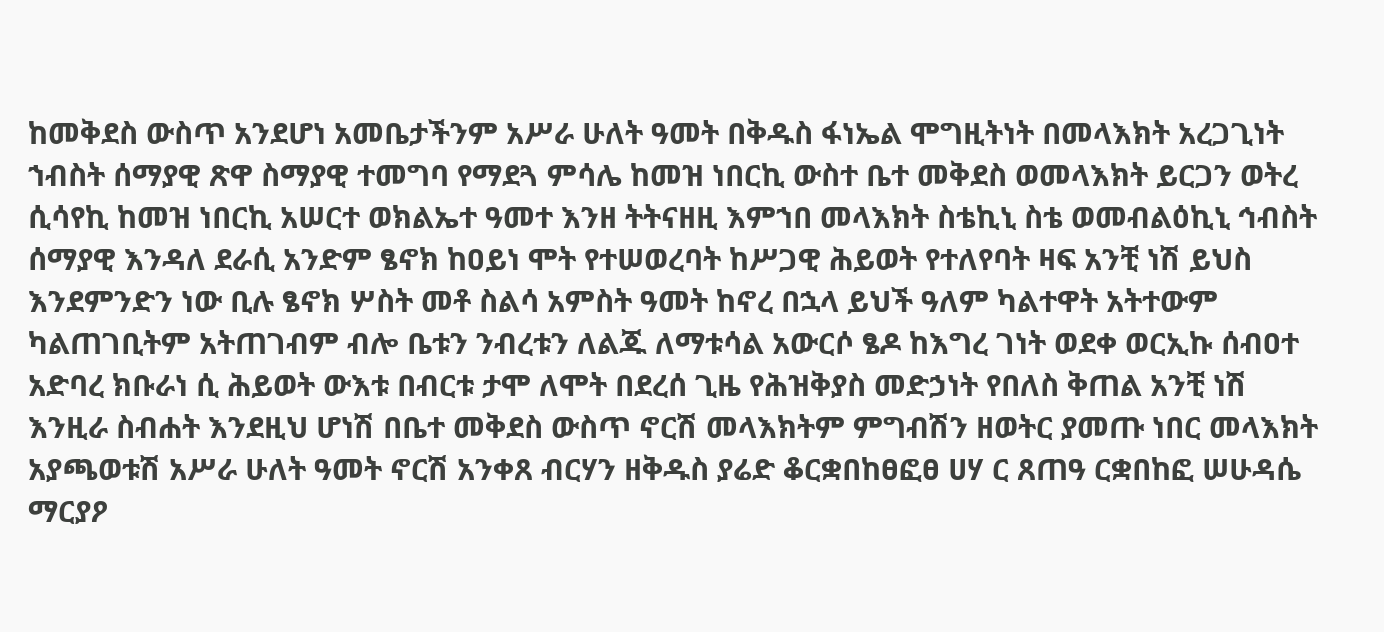ከመቅደስ ውስጥ አንደሆነ አመቤታችንም አሥራ ሁለት ዓመት በቅዱስ ፋነኤል ሞግዚትነት በመላእክት አረጋጊነት ኀብስት ሰማያዊ ጽዋ ስማያዊ ተመግባ የማደጓ ምሳሌ ከመዝ ነበርኪ ውስተ ቤተ መቅደስ ወመላእክት ይርጋን ወትረ ሲሳየኪ ከመዝ ነበርኪ አሠርተ ወክልኤተ ዓመተ እንዘ ትትናዘዚ እምኀበ መላእክት ስቴኪኒ ስቴ ወመብልዕኪኒ ኅብስት ሰማያዊ እንዳለ ደራሲ አንድም ፄኖክ ከዐይነ ሞት የተሠወረባት ከሥጋዊ ሕይወት የተለየባት ዛፍ አንቺ ነሽ ይህስ እንደምንድን ነው ቢሉ ፄኖክ ሦስት መቶ ስልሳ አምስት ዓመት ከኖረ በኋላ ይህች ዓለም ካልተዋት አትተውም ካልጠገቢትም አትጠገብም ብሎ ቤቱን ንብረቱን ለልጁ ለማቱሳል አውርሶ ፄዶ ከእግረ ገነት ወደቀ ወርኢኩ ሰብዐተ አድባረ ክቡራነ ሲ ሕይወት ውእቱ በብርቱ ታሞ ለሞት በደረሰ ጊዜ የሕዝቅያስ መድኃነት የበለስ ቅጠል አንቺ ነሽ እንዚራ ስብሐት እንደዚህ ሆነሽ በቤተ መቅደስ ውስጥ ኖርሽ መላእክትም ምግብሽን ዘወትር ያመጡ ነበር መላእክት አያጫወቱሽ አሥራ ሁለት ዓመት ኖርሽ አንቀጸ ብርሃን ዘቅዱስ ያሬድ ቆርቋበከፀፎፀ ሀሃ ር ጸጠዓ ርቋበከፎ ሠሁዳሴ ማርያዖ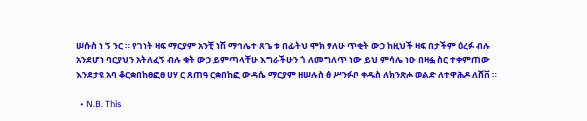ሠሱስ ነ ኝ ንር ። የገነት ዛፍ ማርያም አንቺ ነሽ ማኅሌተ ጸጌ ቱ በፊትህ ሞክ ፃለሁ ጥቂት ውኃ ከዚህች ዛፍ በታችም ዕረፉ ብሉ አንደሆነ ባርያህን አትለፈኝ ብሉ ቁት ውኃ ይምጣላቸሁ እግራችሁን ጎ ለመግለጥ ነው ይህ ምሳሌ ነዑ በዛፏ ስር ተቀምጠው እንደታዩ አባ ቆርቋበከፀፎፀ ሀሃ ር ጸጠዓ ርቋበከፎ ውዳሴ ማርያም ዘሠሉስ ፅ ሥንፉቦ ቀዱስ ለክንጽሖ ወልድ ለተዋሕዶ ለሸቨ ።

  • N.B. This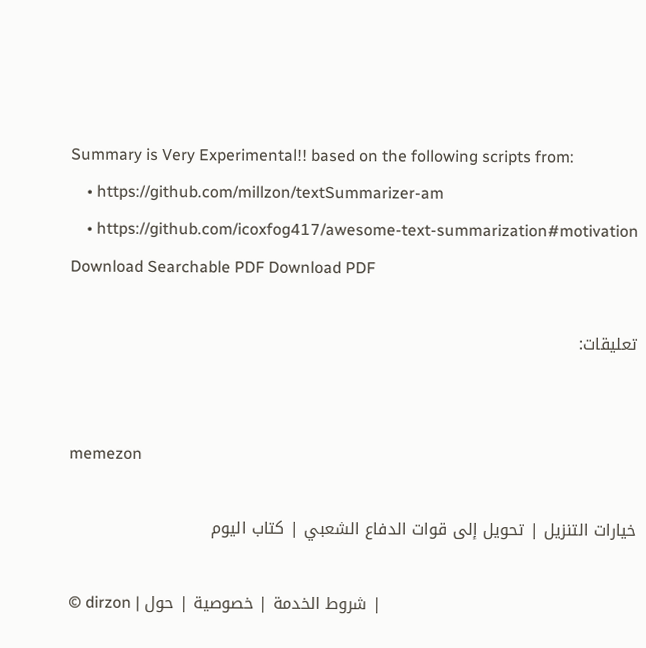Summary is Very Experimental!! based on the following scripts from:
    • https://github.com/millzon/textSummarizer-am
    • https://github.com/icoxfog417/awesome-text-summarization#motivation
Download Searchable PDF Download PDF

تعليقات:


memezon

خيارات التنزيل | تحويل إلى قوات الدفاع الشعبي | كتاب اليوم

© dirzon | شروط الخدمة | خصوصية | حول |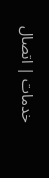خدمات | اتصال